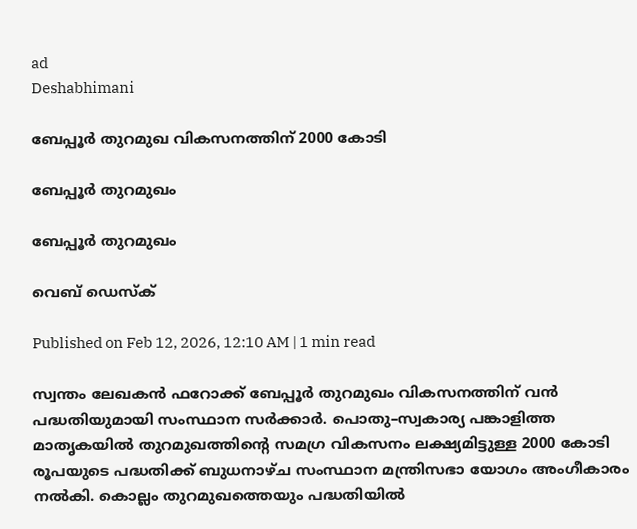ad
Deshabhimani

ബേപ്പൂർ തുറമുഖ വികസനത്തിന് 2000 കോടി

ബേപ്പൂർ തുറമുഖം

ബേപ്പൂർ തുറമുഖം

വെബ് ഡെസ്ക്

Published on Feb 12, 2026, 12:10 AM | 1 min read

സ്വന്തം ലേഖകൻ ഫറോക്ക് ബേപ്പൂർ തുറമുഖം വികസനത്തിന് വൻ പദ്ധതിയുമായി സംസ്ഥാന സർക്കാർ. പൊതു–സ്വകാര്യ പങ്കാളിത്ത മാതൃകയിൽ തുറമുഖത്തിന്റെ സമഗ്ര വികസനം ലക്ഷ്യമിട്ടുള്ള 2000 കോടി രൂപയുടെ പദ്ധതിക്ക് ബുധനാഴ്‌ച സംസ്ഥാന മന്ത്രിസഭാ യോഗം അംഗീകാരം നൽകി. കൊല്ലം തുറമുഖത്തെയും പദ്ധതിയിൽ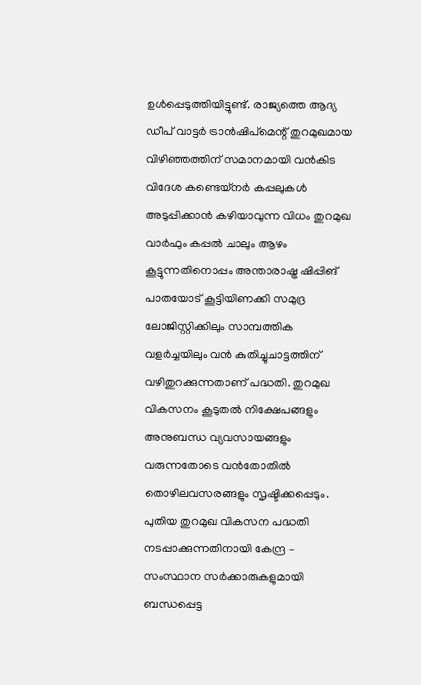ഉൾപ്പെടുത്തിയിട്ടുണ്ട്. രാജ്യത്തെ ആദ്യ ഡീപ് വാട്ടർ ട്രാൻഷിപ്മെന്റ്‌ തുറമുഖമായ വിഴിഞ്ഞത്തിന് സമാനമായി വൻകിട വിദേശ കണ്ടെയ്നർ കപ്പലുകൾ അടുപ്പിക്കാൻ കഴിയാവുന്ന വിധം തുറമുഖ വാർഫും കപ്പൽ ചാലും ആഴം കൂട്ടുന്നതിനൊപ്പം അന്താരാഷ്ട്ര ഷിപ്പിങ് പാതയോട്‌ കൂട്ടിയിണക്കി സമുദ്ര ലോജിസ്റ്റിക്കിലും സാമ്പത്തിക വളർച്ചയിലും വൻ കുതിച്ചുചാട്ടത്തിന് വഴിതുറക്കുന്നതാണ് പദ്ധതി. തുറമുഖ വികസനം കൂടുതൽ നിക്ഷേപങ്ങളും അനുബന്ധ വ്യവസായങ്ങളും വരുന്നതോടെ വൻതോതിൽ തൊഴിലവസരങ്ങളും സൃഷ്ടിക്കപ്പെടും. പുതിയ തുറമുഖ വികസന പദ്ധതി നടപ്പാക്കുന്നതിനായി കേന്ദ്ര – സംസ്ഥാന സർക്കാരുകളുമായി ബന്ധപ്പെട്ട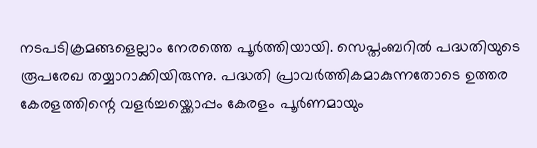നടപടിക്രമങ്ങളെല്ലാം നേരത്തെ പൂർത്തിയായി. സെപ്തംബറിൽ പദ്ധതിയുടെ രൂപരേഖ തയ്യാറാക്കിയിരുന്നു. പദ്ധതി പ്രാവർത്തികമാകുന്നതോടെ ഉത്തര കേരളത്തിന്റെ വളർച്ചയ്ക്കൊപ്പം കേരളം പൂർണമായും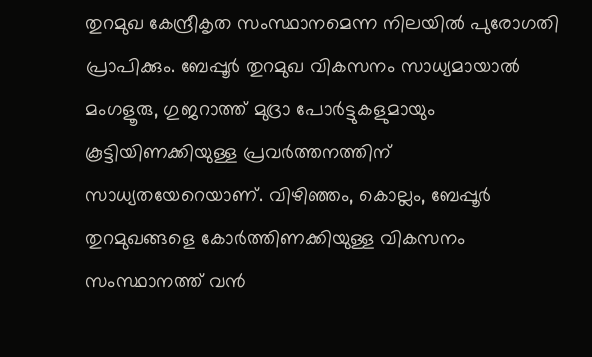തുറമുഖ കേന്ദ്രീകൃത സംസ്ഥാനമെന്ന നിലയിൽ പുരോഗതി പ്രാപിക്കും. ബേപ്പൂർ തുറമുഖ വികസനം സാധ്യമായാൽ മംഗളൂരു, ഗുജറാത്ത് മുദ്രാ പോർട്ടുകളുമായും കൂട്ടിയിണക്കിയുള്ള പ്രവർത്തനത്തിന് സാധ്യതയേറെയാണ്. വിഴിഞ്ഞം, കൊല്ലം, ബേപ്പൂർ തുറമുഖങ്ങളെ കോർത്തിണക്കിയുള്ള വികസനം സംസ്ഥാനത്ത് വൻ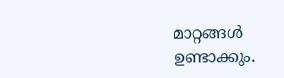മാറ്റങ്ങൾ ഉണ്ടാക്കും.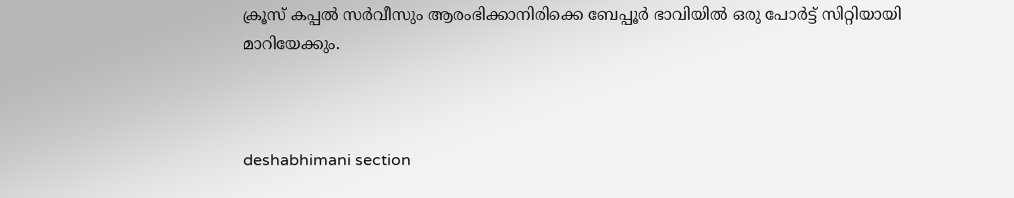ക്രൂസ് കപ്പൽ സർവീസും ആരംഭിക്കാനിരിക്കെ ബേപ്പൂർ ഭാവിയിൽ ഒരു പോർട്ട് സിറ്റിയായി മാറിയേക്കും.



deshabhimani section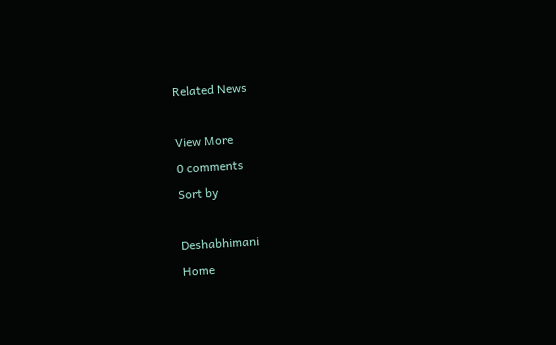Related News

View More
0 comments
Sort by

Deshabhimani
Home